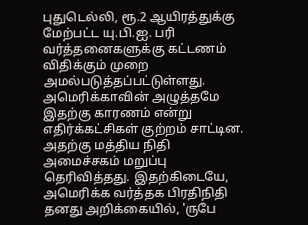புதுடெல்லி, ரூ.2 ஆயிரத்துக்கு மேற்பட்ட யு.பி.ஐ. பரி வர்த்தனைகளுக்கு கட்டணம் விதிக்கும் முறை அமல்படுத்தப்பட்டுள்ளது. அமெரிக்காவின் அழுத்தமே இதற்கு காரணம் என்று எதிர்க்கட்சிகள் குற்றம் சாட்டின. அதற்கு மத்திய நிதி அமைச்சகம் மறுப்பு தெரிவித்தது. இதற்கிடையே, அமெரிக்க வர்த்தக பிரதிநிதி தனது அறிக்கையில், 'ருபே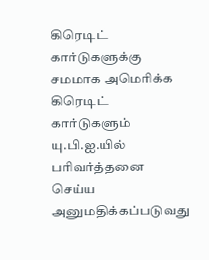கிரெடிட் கார்டுகளுக்கு சமமாக அமெரிக்க கிரெடிட் கார்டுகளும் யு.பி.ஐ.யில் பரிவர்த்தனை செய்ய அனுமதிக்கப்படுவது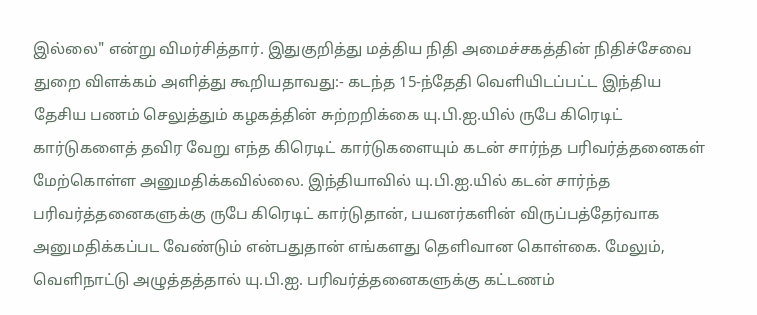இல்லை" என்று விமர்சித்தார். இதுகுறித்து மத்திய நிதி அமைச்சகத்தின் நிதிச்சேவை துறை விளக்கம் அளித்து கூறியதாவது:- கடந்த 15-ந்தேதி வெளியிடப்பட்ட இந்திய தேசிய பணம் செலுத்தும் கழகத்தின் சுற்றறிக்கை யு.பி.ஐ.யில் ருபே கிரெடிட் கார்டுகளைத் தவிர வேறு எந்த கிரெடிட் கார்டுகளையும் கடன் சார்ந்த பரிவர்த்தனைகள் மேற்கொள்ள அனுமதிக்கவில்லை. இந்தியாவில் யு.பி.ஐ.யில் கடன் சார்ந்த பரிவர்த்தனைகளுக்கு ருபே கிரெடிட் கார்டுதான், பயனர்களின் விருப்பத்தேர்வாக அனுமதிக்கப்பட வேண்டும் என்பதுதான் எங்களது தெளிவான கொள்கை. மேலும், வெளிநாட்டு அழுத்தத்தால் யு.பி.ஐ. பரிவர்த்தனைகளுக்கு கட்டணம்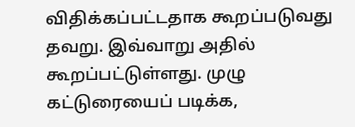விதிக்கப்பட்டதாக கூறப்படுவது தவறு. இவ்வாறு அதில் கூறப்பட்டுள்ளது. முழு கட்டுரையைப் படிக்க,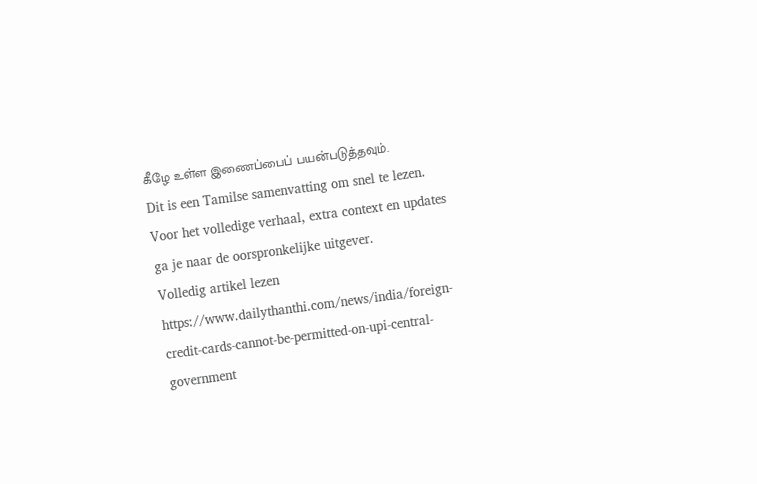கீழே உள்ள இணைப்பைப் பயன்படுத்தவும்.
Dit is een Tamilse samenvatting om snel te lezen. Voor het volledige verhaal, extra context en updates ga je naar de oorspronkelijke uitgever.
Volledig artikel lezen
https://www.dailythanthi.com/news/india/foreign-credit-cards-cannot-be-permitted-on-upi-central-government